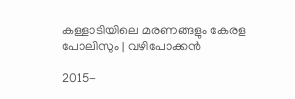കള്ളാടിയിലെ മരണങ്ങളും കേരള പോലിസും | വഴിപോക്കൻ

2015-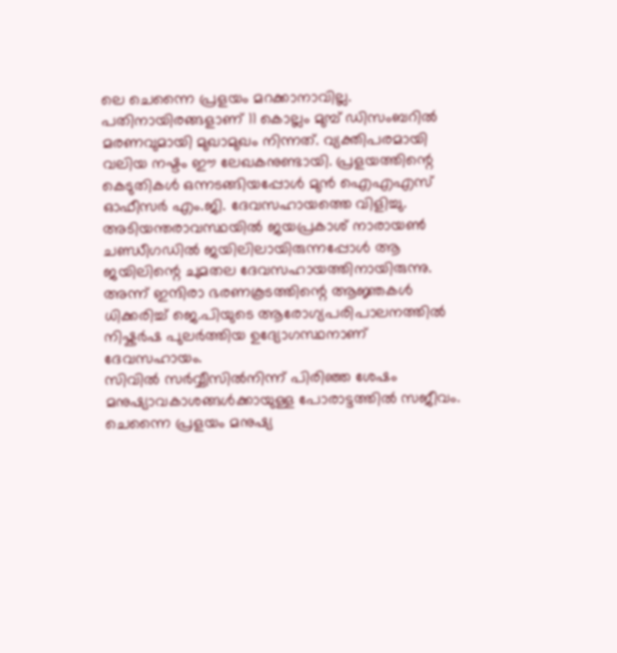ലെ ചെന്നൈ പ്രളയം മറക്കാനാവില്ല. പതിനായിരങ്ങളാണ് 11 കൊല്ലം മുമ്പ് ഡിസംബറിൽ മരണവുമായി മുഖാമുഖം നിന്നത്. വ്യക്തിപരമായി വലിയ നഷ്ടം ഈ ലേഖകനുണ്ടായി. പ്രളയത്തിന്റെ കെടുതികൾ ഒന്നടങ്ങിയപ്പോൾ മുൻ ഐഎഎസ് ഓഫീസർ എം.ജി. ദേവസഹായത്തെ വിളിച്ചു. അടിയന്തരാവസ്ഥയിൽ ജയപ്രകാശ് നാരായൺ ചണ്ഡീഗഡിൽ ജയിലിലായിരുന്നപ്പോൾ ആ ജയിലിന്റെ ചുമതല ദേവസഹായത്തിനായിരുന്നു. അന്ന് ഇന്ദിരാ ഭരണകൂടത്തിന്റെ ആജ്ഞകൾ ധിക്കരിച്ച് ജെ.പിയുടെ ആരോഗ്യപരിപാലനത്തിൽ നിഷ്കർഷ പുലർത്തിയ ഉദ്യോഗസ്ഥനാണ് ദേവസഹായം.
സിവിൽ സർവ്വീസിൽനിന്ന് പിരിഞ്ഞ ശേഷം മനുഷ്യാവകാശങ്ങൾക്കായുള്ള പോരാട്ടത്തിൽ സജീവം. ചെന്നൈ പ്രളയം മനുഷ്യ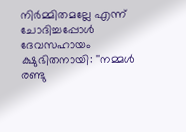നിർമ്മിതമല്ലേ എന്ന് ചോദിച്ചപ്പോൾ ദേവസഹായം ക്ഷുഭിതനായി: ''നമ്മൾ രണ്ടു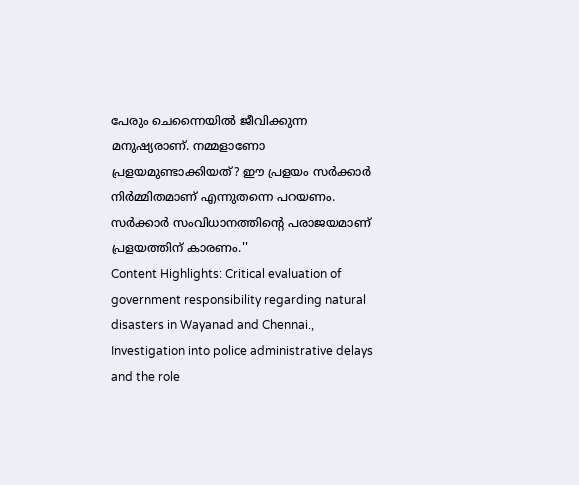പേരും ചെന്നൈയിൽ ജീവിക്കുന്ന മനുഷ്യരാണ്. നമ്മളാണോ പ്രളയമുണ്ടാക്കിയത്? ഈ പ്രളയം സർക്കാർ നിർമ്മിതമാണ് എന്നുതന്നെ പറയണം. സർക്കാർ സംവിധാനത്തിന്റെ പരാജയമാണ് പ്രളയത്തിന് കാരണം.''
Content Highlights: Critical evaluation of government responsibility regarding natural disasters in Wayanad and Chennai., Investigation into police administrative delays and the role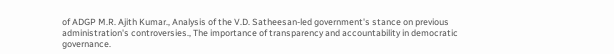of ADGP M.R. Ajith Kumar., Analysis of the V.D. Satheesan-led government's stance on previous administration's controversies., The importance of transparency and accountability in democratic governance.